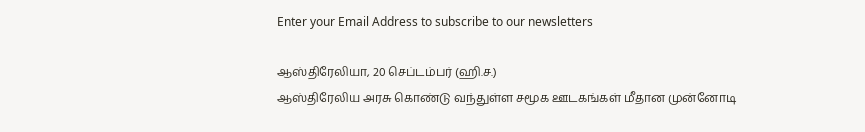Enter your Email Address to subscribe to our newsletters

ஆஸ்திரேலியா, 20 செப்டம்பர் (ஹி.ச.)
ஆஸ்திரேலிய அரசு கொண்டு வந்துள்ள சமூக ஊடகங்கள் மீதான முன்னோடி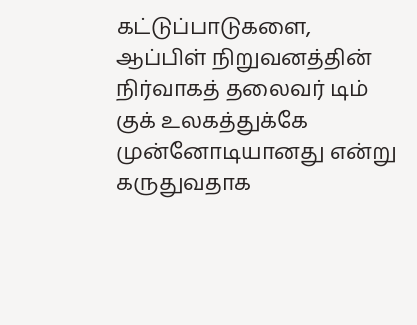கட்டுப்பாடுகளை, ஆப்பிள் நிறுவனத்தின் நிர்வாகத் தலைவர் டிம் குக் உலகத்துக்கே முன்னோடியானது என்று கருதுவதாக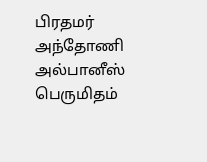பிரதமர் அந்தோணி அல்பானீஸ் பெருமிதம்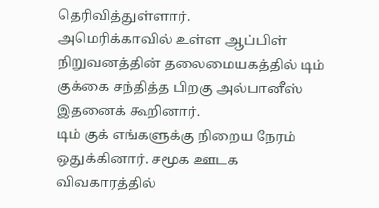தெரிவித்துள்ளார்.
அமெரிக்காவில் உள்ள ஆப்பிள் நிறுவனத்தின் தலைமையகத்தில் டிம் குக்கை சந்தித்த பிறகு அல்பானீஸ் இதனைக் கூறினார்.
டிம் குக் எங்களுக்கு நிறைய நேரம் ஒதுக்கினார். சமூக ஊடக விவகாரத்தில்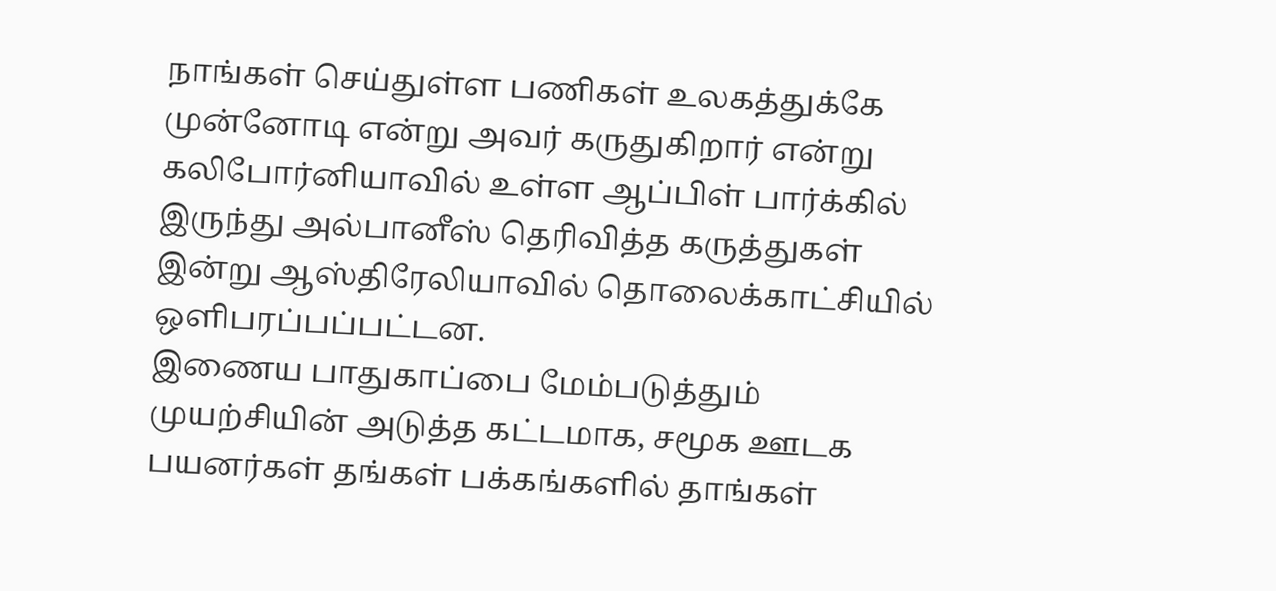நாங்கள் செய்துள்ள பணிகள் உலகத்துக்கே முன்னோடி என்று அவர் கருதுகிறார் என்று கலிபோர்னியாவில் உள்ள ஆப்பிள் பார்க்கில் இருந்து அல்பானீஸ் தெரிவித்த கருத்துகள் இன்று ஆஸ்திரேலியாவில் தொலைக்காட்சியில் ஒளிபரப்பப்பட்டன.
இணைய பாதுகாப்பை மேம்படுத்தும் முயற்சியின் அடுத்த கட்டமாக, சமூக ஊடக பயனர்கள் தங்கள் பக்கங்களில் தாங்கள்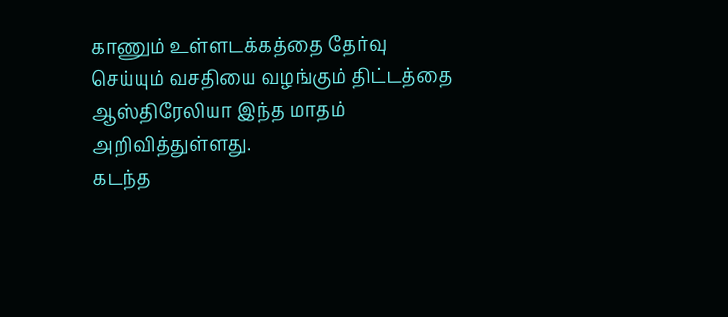காணும் உள்ளடக்கத்தை தேர்வு செய்யும் வசதியை வழங்கும் திட்டத்தை ஆஸ்திரேலியா இந்த மாதம் அறிவித்துள்ளது.
கடந்த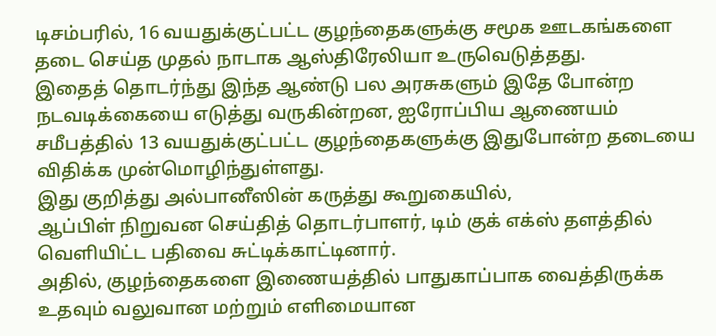டிசம்பரில், 16 வயதுக்குட்பட்ட குழந்தைகளுக்கு சமூக ஊடகங்களை தடை செய்த முதல் நாடாக ஆஸ்திரேலியா உருவெடுத்தது.
இதைத் தொடர்ந்து இந்த ஆண்டு பல அரசுகளும் இதே போன்ற நடவடிக்கையை எடுத்து வருகின்றன, ஐரோப்பிய ஆணையம் சமீபத்தில் 13 வயதுக்குட்பட்ட குழந்தைகளுக்கு இதுபோன்ற தடையை விதிக்க முன்மொழிந்துள்ளது.
இது குறித்து அல்பானீஸின் கருத்து கூறுகையில்,
ஆப்பிள் நிறுவன செய்தித் தொடர்பாளர், டிம் குக் எக்ஸ் தளத்தில் வெளியிட்ட பதிவை சுட்டிக்காட்டினார்.
அதில், குழந்தைகளை இணையத்தில் பாதுகாப்பாக வைத்திருக்க உதவும் வலுவான மற்றும் எளிமையான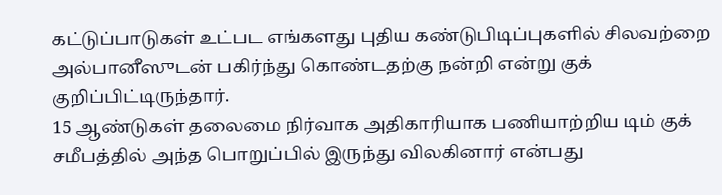கட்டுப்பாடுகள் உட்பட எங்களது புதிய கண்டுபிடிப்புகளில் சிலவற்றை அல்பானீஸுடன் பகிர்ந்து கொண்டதற்கு நன்றி என்று குக் குறிப்பிட்டிருந்தார்.
15 ஆண்டுகள் தலைமை நிர்வாக அதிகாரியாக பணியாற்றிய டிம் குக் சமீபத்தில் அந்த பொறுப்பில் இருந்து விலகினார் என்பது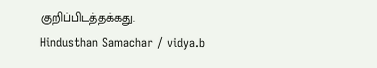குறிப்பிடத்தக்கது.
Hindusthan Samachar / vidya.b